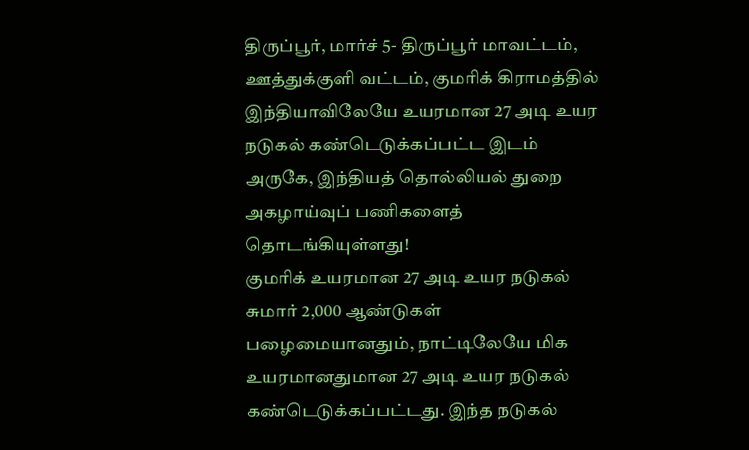திருப்பூர், மார்ச் 5- திருப்பூர் மாவட்டம், ஊத்துக்குளி வட்டம், குமரிக் கிராமத்தில் இந்தியாவிலேயே உயரமான 27 அடி உயர நடுகல் கண்டெடுக்கப்பட்ட இடம் அருகே, இந்தியத் தொல்லியல் துறை அகழாய்வுப் பணிகளைத் தொடங்கியுள்ளது!
குமரிக் உயரமான 27 அடி உயர நடுகல்
சுமார் 2,000 ஆண்டுகள் பழைமையானதும், நாட்டிலேயே மிக உயரமானதுமான 27 அடி உயர நடுகல் கண்டெடுக்கப்பட்டது. இந்த நடுகல்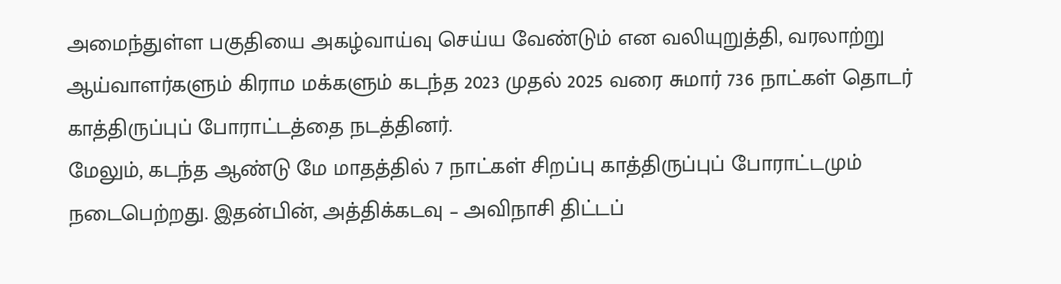அமைந்துள்ள பகுதியை அகழ்வாய்வு செய்ய வேண்டும் என வலியுறுத்தி, வரலாற்று ஆய்வாளர்களும் கிராம மக்களும் கடந்த 2023 முதல் 2025 வரை சுமார் 736 நாட்கள் தொடர் காத்திருப்புப் போராட்டத்தை நடத்தினர்.
மேலும், கடந்த ஆண்டு மே மாதத்தில் 7 நாட்கள் சிறப்பு காத்திருப்புப் போராட்டமும் நடைபெற்றது. இதன்பின், அத்திக்கடவு – அவிநாசி திட்டப்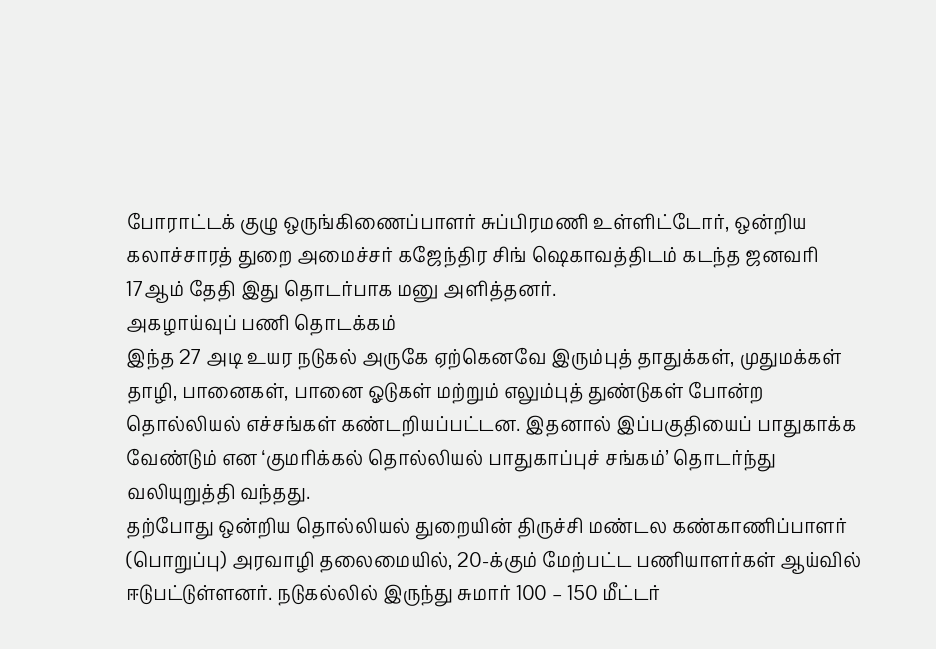போராட்டக் குழு ஒருங்கிணைப்பாளர் சுப்பிரமணி உள்ளிட்டோர், ஒன்றிய கலாச்சாரத் துறை அமைச்சர் கஜேந்திர சிங் ஷெகாவத்திடம் கடந்த ஜனவரி 17ஆம் தேதி இது தொடர்பாக மனு அளித்தனர்.
அகழாய்வுப் பணி தொடக்கம்
இந்த 27 அடி உயர நடுகல் அருகே ஏற்கெனவே இரும்புத் தாதுக்கள், முதுமக்கள் தாழி, பானைகள், பானை ஓடுகள் மற்றும் எலும்புத் துண்டுகள் போன்ற தொல்லியல் எச்சங்கள் கண்டறியப்பட்டன. இதனால் இப்பகுதியைப் பாதுகாக்க வேண்டும் என ‘குமரிக்கல் தொல்லியல் பாதுகாப்புச் சங்கம்’ தொடர்ந்து வலியுறுத்தி வந்தது.
தற்போது ஒன்றிய தொல்லியல் துறையின் திருச்சி மண்டல கண்காணிப்பாளர் (பொறுப்பு) அரவாழி தலைமையில், 20-க்கும் மேற்பட்ட பணியாளர்கள் ஆய்வில் ஈடுபட்டுள்ளனர். நடுகல்லில் இருந்து சுமார் 100 – 150 மீட்டர்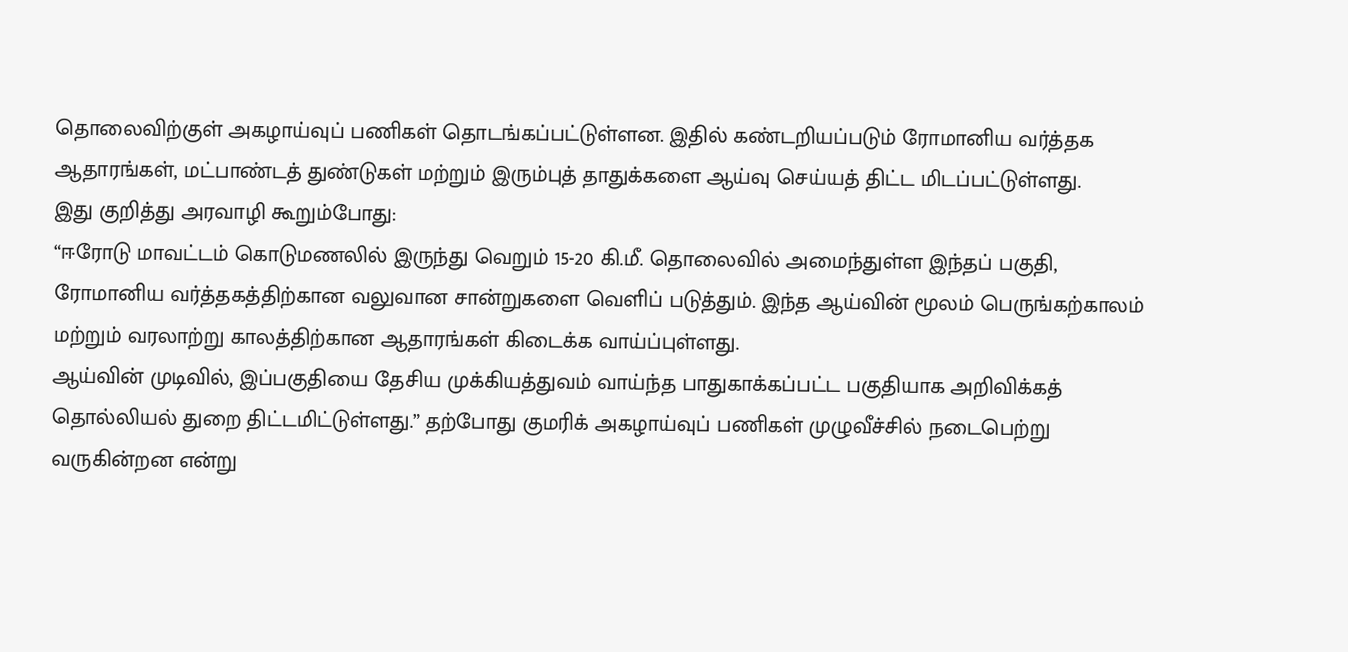தொலைவிற்குள் அகழாய்வுப் பணிகள் தொடங்கப்பட்டுள்ளன. இதில் கண்டறியப்படும் ரோமானிய வர்த்தக ஆதாரங்கள், மட்பாண்டத் துண்டுகள் மற்றும் இரும்புத் தாதுக்களை ஆய்வு செய்யத் திட்ட மிடப்பட்டுள்ளது.
இது குறித்து அரவாழி கூறும்போது:
“ஈரோடு மாவட்டம் கொடுமணலில் இருந்து வெறும் 15-20 கி.மீ. தொலைவில் அமைந்துள்ள இந்தப் பகுதி, ரோமானிய வர்த்தகத்திற்கான வலுவான சான்றுகளை வெளிப் படுத்தும். இந்த ஆய்வின் மூலம் பெருங்கற்காலம் மற்றும் வரலாற்று காலத்திற்கான ஆதாரங்கள் கிடைக்க வாய்ப்புள்ளது.
ஆய்வின் முடிவில், இப்பகுதியை தேசிய முக்கியத்துவம் வாய்ந்த பாதுகாக்கப்பட்ட பகுதியாக அறிவிக்கத் தொல்லியல் துறை திட்டமிட்டுள்ளது.” தற்போது குமரிக் அகழாய்வுப் பணிகள் முழுவீச்சில் நடைபெற்று வருகின்றன என்று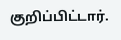குறிப்பிட்டார்.